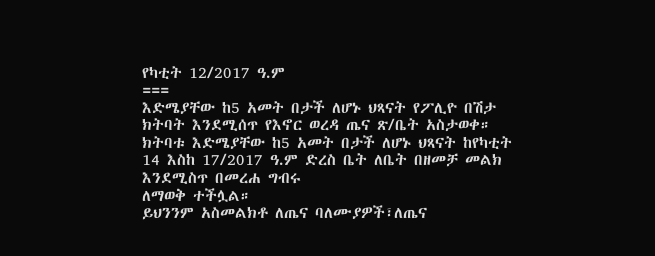የካቲት 12/2017 ዓ.ም
===
እድሜያቸው ከ5 አመት በታች ለሆኑ ህጻናት የፖሊዮ በሽታ ክትባት እንደሚሰጥ የእኖር ወረዳ ጤና ጽ/ቤት አስታወቀ።
ክትባቱ እድሜያቸው ከ5 አመት በታች ለሆኑ ህጻናት ከየካቲት 14 እስከ 17/2017 ዓ.ም ድረስ ቤት ለቤት በዘመቻ መልክ እንደሚስጥ በመረሐ ግብሩ
ለማወቅ ተችሏል።
ይህንንም አስመልክቶ ለጤና ባለሙያዎች፣ለጤና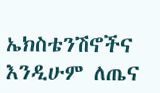ኤክስቴንሽኖችና እንዲሁም ለጤና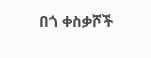በጎ ቀስቃሾች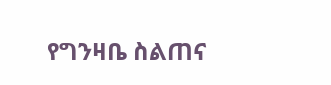የግንዛቤ ስልጠና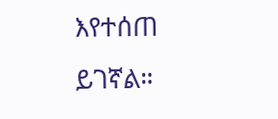እየተሰጠ ይገኛል።